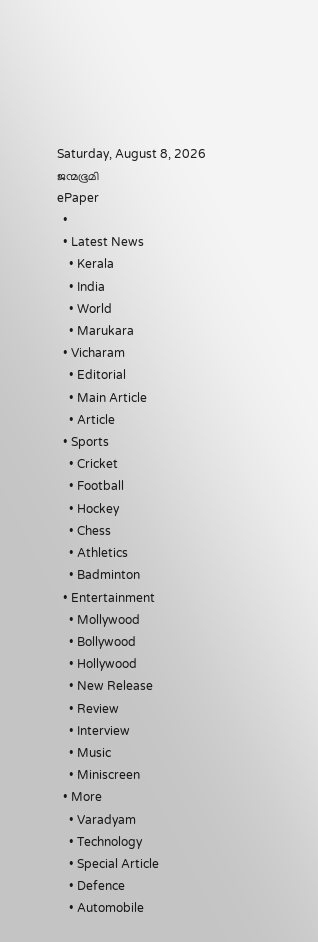Saturday, August 8, 2026
ജന്മഭൂമി
ePaper
  •
  • Latest News
    • Kerala
    • India
    • World
    • Marukara
  • Vicharam
    • Editorial
    • Main Article
    • Article
  • Sports
    • Cricket
    • Football
    • Hockey
    • Chess
    • Athletics
    • Badminton
  • Entertainment
    • Mollywood
    • Bollywood
    • Hollywood
    • New Release
    • Review
    • Interview
    • Music
    • Miniscreen
  • More
    • Varadyam
    • Technology
    • Special Article
    • Defence
    • Automobile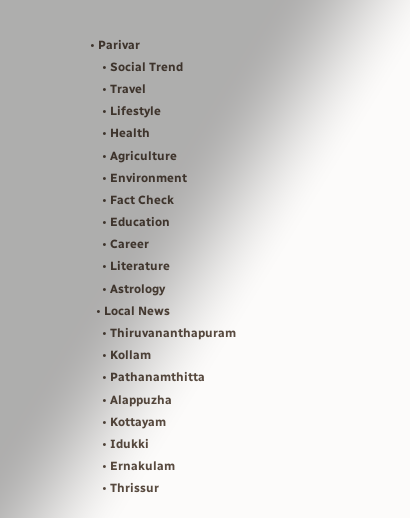• Parivar
    • Social Trend
    • Travel
    • Lifestyle
    • Health
    • Agriculture
    • Environment
    • Fact Check
    • Education
    • Career
    • Literature
    • Astrology
  • Local News
    • Thiruvananthapuram
    • Kollam
    • Pathanamthitta
    • Alappuzha
    • Kottayam
    • Idukki
    • Ernakulam
    • Thrissur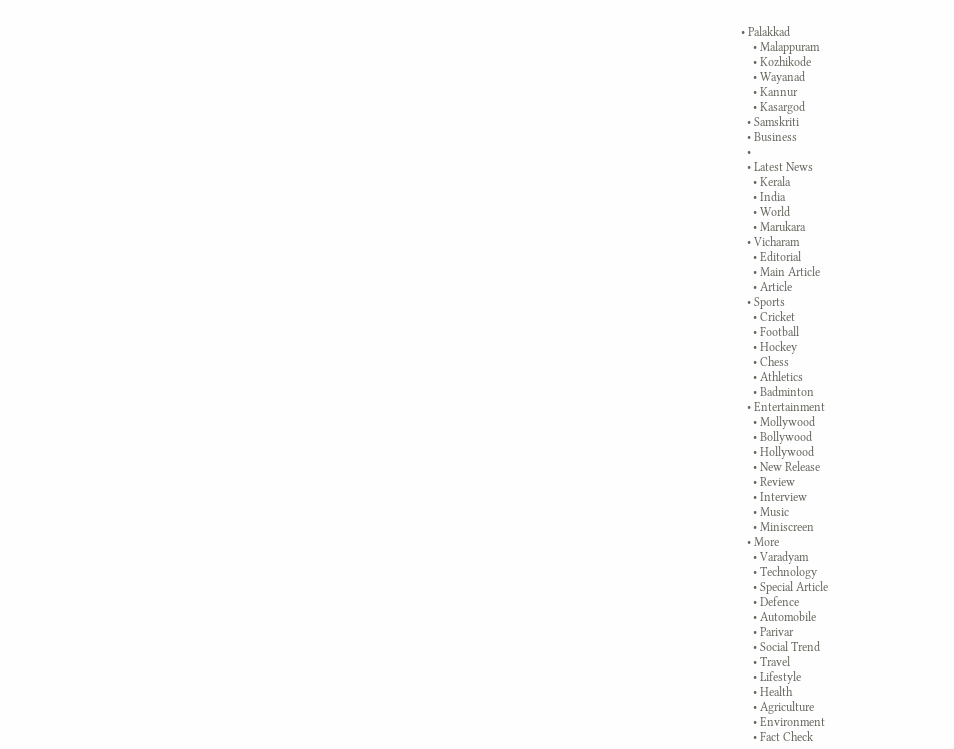• Palakkad
    • Malappuram
    • Kozhikode
    • Wayanad
    • Kannur
    • Kasargod
  • Samskriti
  • Business
  •
  • Latest News
    • Kerala
    • India
    • World
    • Marukara
  • Vicharam
    • Editorial
    • Main Article
    • Article
  • Sports
    • Cricket
    • Football
    • Hockey
    • Chess
    • Athletics
    • Badminton
  • Entertainment
    • Mollywood
    • Bollywood
    • Hollywood
    • New Release
    • Review
    • Interview
    • Music
    • Miniscreen
  • More
    • Varadyam
    • Technology
    • Special Article
    • Defence
    • Automobile
    • Parivar
    • Social Trend
    • Travel
    • Lifestyle
    • Health
    • Agriculture
    • Environment
    • Fact Check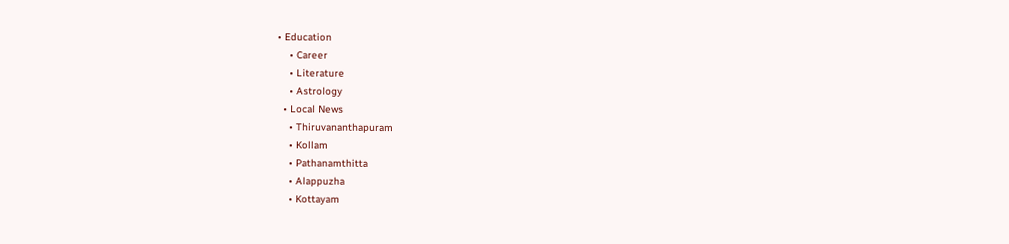• Education
    • Career
    • Literature
    • Astrology
  • Local News
    • Thiruvananthapuram
    • Kollam
    • Pathanamthitta
    • Alappuzha
    • Kottayam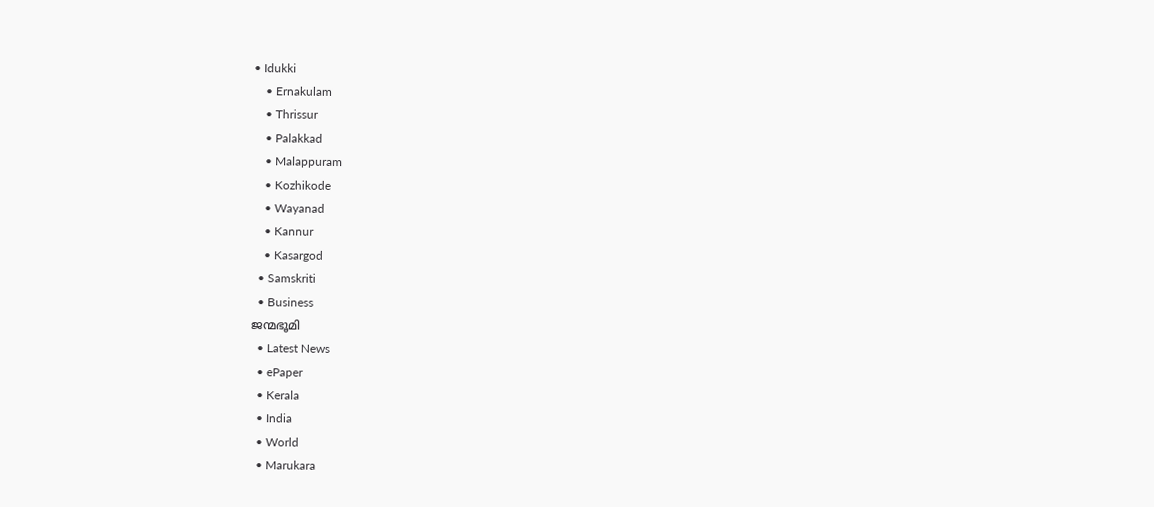• Idukki
    • Ernakulam
    • Thrissur
    • Palakkad
    • Malappuram
    • Kozhikode
    • Wayanad
    • Kannur
    • Kasargod
  • Samskriti
  • Business
ജന്മഭൂമി
  • Latest News
  • ePaper
  • Kerala
  • India
  • World
  • Marukara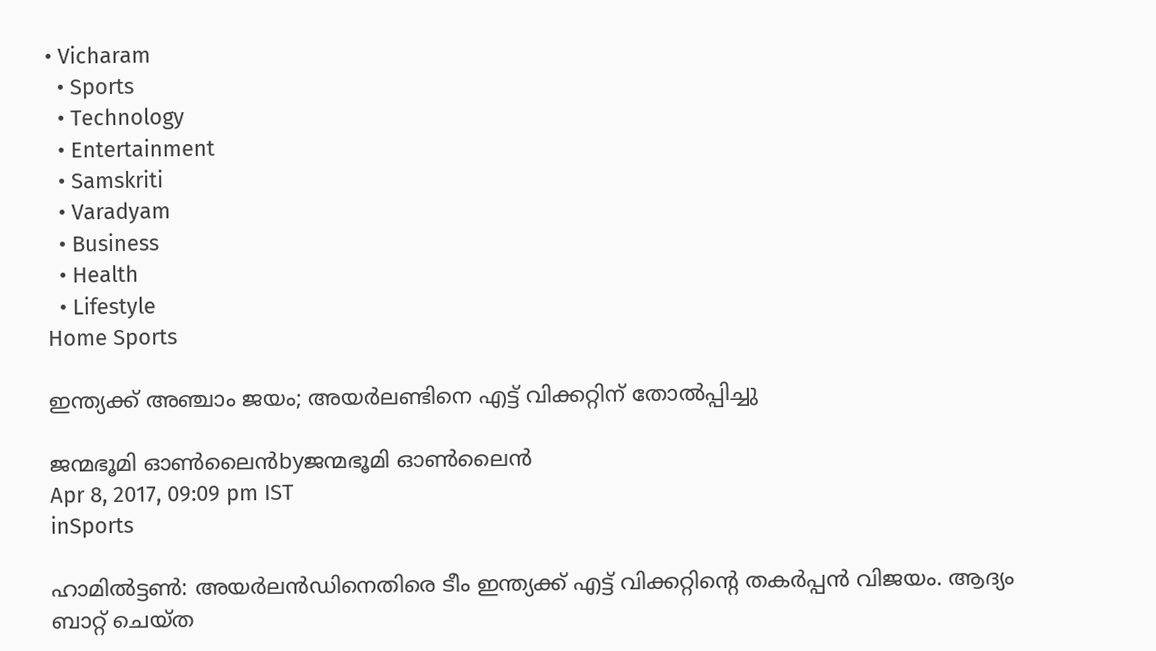• Vicharam
  • Sports
  • Technology
  • Entertainment
  • Samskriti
  • Varadyam
  • Business
  • Health
  • Lifestyle
Home Sports

ഇന്ത്യക്ക് അഞ്ചാം ജയം; അയര്‍ലണ്ടിനെ എട്ട് വിക്കറ്റിന് തോല്‍പ്പിച്ചു

ജന്മഭൂമി ഓണ്‍ലൈന്‍byജന്മഭൂമി ഓണ്‍ലൈന്‍
Apr 8, 2017, 09:09 pm IST
inSports

ഹാമില്‍ട്ടണ്‍: അയര്‍ലന്‍ഡിനെതിരെ ടീം ഇന്ത്യക്ക് എട്ട് വിക്കറ്റിന്റെ തകര്‍പ്പന്‍ വിജയം. ആദ്യം ബാറ്റ് ചെയ്ത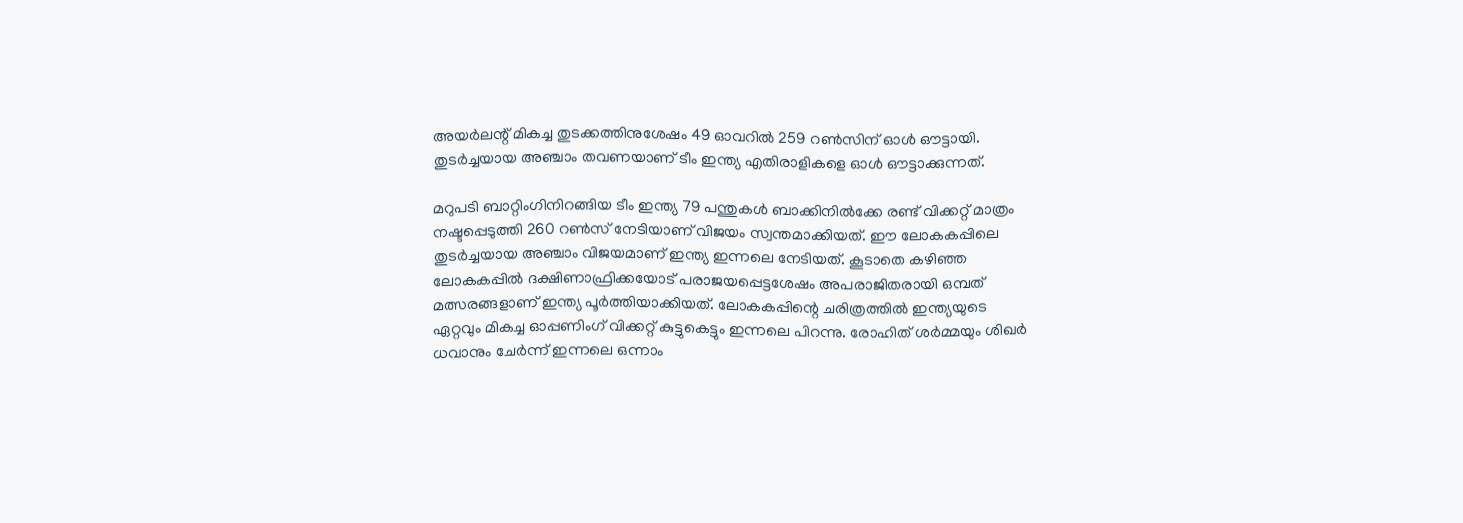അയര്‍ലന്റ് മികച്ച തുടക്കത്തിനുശേഷം 49 ഓവറില്‍ 259 റണ്‍സിന് ഓള്‍ ഔട്ടായി. തുടര്‍ച്ചയായ അഞ്ചാം തവണയാണ് ടീം ഇന്ത്യ എതിരാളികളെ ഓള്‍ ഔട്ടാക്കുന്നത്.

മറുപടി ബാറ്റിംഗിനിറങ്ങിയ ടീം ഇന്ത്യ 79 പന്തുകള്‍ ബാക്കിനില്‍ക്കേ രണ്ട് വിക്കറ്റ് മാത്രം നഷ്ടപ്പെടുത്തി 260 റണ്‍സ് നേടിയാണ് വിജയം സ്വന്തമാക്കിയത്. ഈ ലോകകപ്പിലെ തുടര്‍ച്ചയായ അഞ്ചാം വിജയമാണ് ഇന്ത്യ ഇന്നലെ നേടിയത്. കൂടാതെ കഴിഞ്ഞ ലോകകപ്പില്‍ ദക്ഷിണാഫ്രിക്കയോട് പരാജയപ്പെട്ടശേഷം അപരാജിതരായി ഒമ്പത് മത്സരങ്ങളാണ് ഇന്ത്യ പൂര്‍ത്തിയാക്കിയത്. ലോകകപ്പിന്റെ ചരിത്രത്തില്‍ ഇന്ത്യയുടെ ഏറ്റവും മികച്ച ഓപ്പണിംഗ് വിക്കറ്റ് കുട്ടുകെട്ടും ഇന്നലെ പിറന്നു. രോഹിത് ശര്‍മ്മയും ശിഖര്‍ ധവാനും ചേര്‍ന്ന് ഇന്നലെ ഒന്നാം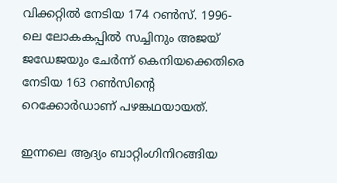വിക്കറ്റില്‍ നേടിയ 174 റണ്‍സ്. 1996-ലെ ലോകകപ്പില്‍ സച്ചിനും അജയ് ജഡേജയും ചേര്‍ന്ന് കെനിയക്കെതിരെ നേടിയ 163 റണ്‍സിന്റെ റെക്കോര്‍ഡാണ് പഴങ്കഥയായത്.

ഇന്നലെ ആദ്യം ബാറ്റിംഗിനിറങ്ങിയ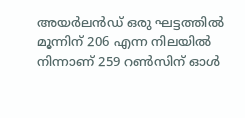അയര്‍ലന്‍ഡ് ഒരു ഘട്ടത്തില്‍ മൂന്നിന് 206 എന്ന നിലയില്‍ നിന്നാണ് 259 റണ്‍സിന് ഓള്‍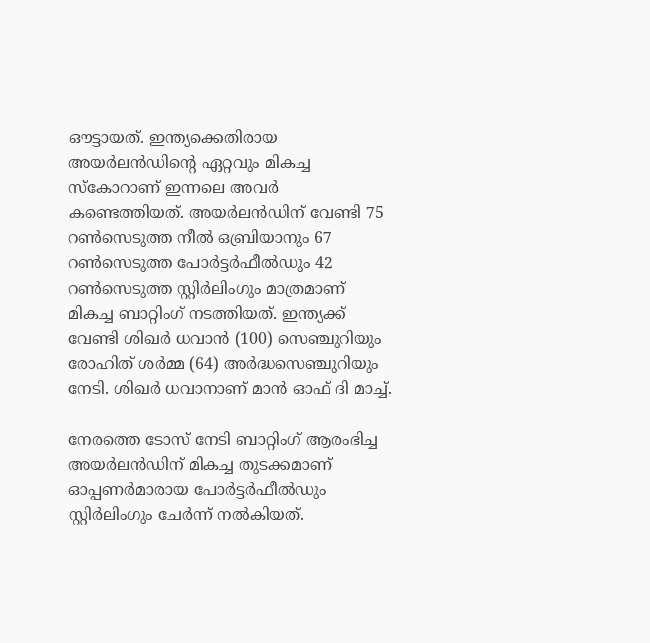ഔട്ടായത്. ഇന്ത്യക്കെതിരായ അയര്‍ലന്‍ഡിന്റെ ഏറ്റവും മികച്ച സ്‌കോറാണ് ഇന്നലെ അവര്‍ കണ്ടെത്തിയത്. അയര്‍ലന്‍ഡിന് വേണ്ടി 75 റണ്‍സെടുത്ത നീല്‍ ഒബ്രിയാനും 67 റണ്‍സെടുത്ത പോര്‍ട്ടര്‍ഫീല്‍ഡും 42 റണ്‍സെടുത്ത സ്റ്റിര്‍ലിംഗും മാത്രമാണ് മികച്ച ബാറ്റിംഗ് നടത്തിയത്. ഇന്ത്യക്ക് വേണ്ടി ശിഖര്‍ ധവാന്‍ (100) സെഞ്ചുറിയും രോഹിത് ശര്‍മ്മ (64) അര്‍ദ്ധസെഞ്ചുറിയും നേടി. ശിഖര്‍ ധവാനാണ് മാന്‍ ഓഫ് ദി മാച്ച്.

നേരത്തെ ടോസ് നേടി ബാറ്റിംഗ് ആരംഭിച്ച അയര്‍ലന്‍ഡിന് മികച്ച തുടക്കമാണ് ഓപ്പണര്‍മാരായ പോര്‍ട്ടര്‍ഫീല്‍ഡും സ്റ്റിര്‍ലിംഗും ചേര്‍ന്ന് നല്‍കിയത്.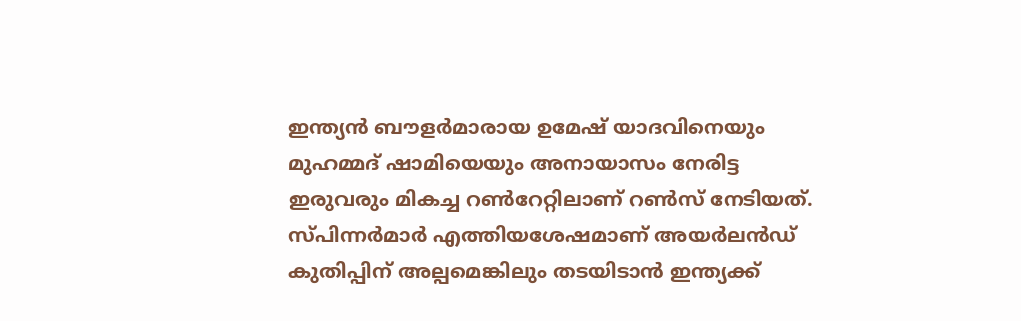ഇന്ത്യന്‍ ബൗളര്‍മാരായ ഉമേഷ് യാദവിനെയും മുഹമ്മദ് ഷാമിയെയും അനായാസം നേരിട്ട ഇരുവരും മികച്ച റണ്‍റേറ്റിലാണ് റണ്‍സ് നേടിയത്. സ്പിന്നര്‍മാര്‍ എത്തിയശേഷമാണ് അയര്‍ലന്‍ഡ് കുതിപ്പിന് അല്പമെങ്കിലും തടയിടാന്‍ ഇന്ത്യക്ക്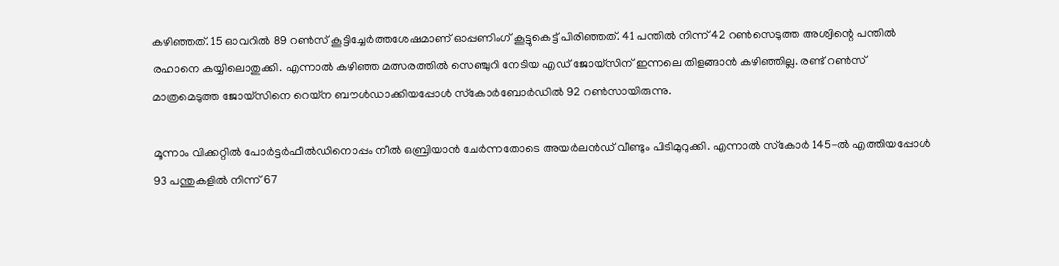കഴിഞ്ഞത്. 15 ഓവറില്‍ 89 റണ്‍സ് കൂട്ടിച്ചേര്‍ത്തശേഷമാണ് ഓപ്പണിംഗ് കൂട്ടുകെട്ട് പിരിഞ്ഞത്. 41 പന്തില്‍ നിന്ന് 42 റണ്‍സെടുത്ത അശ്വിന്റെ പന്തില്‍ രഹാനെ കയ്യിലൊതുക്കി. എന്നാല്‍ കഴിഞ്ഞ മത്സരത്തില്‍ സെഞ്ചുറി നേടിയ എഡ് ജോയ്‌സിന് ഇന്നലെ തിളങ്ങാന്‍ കഴിഞ്ഞില്ല. രണ്ട് റണ്‍സ് മാത്രമെടുത്ത ജോയ്‌സിനെ റെയ്‌ന ബൗള്‍ഡാക്കിയപ്പോള്‍ സ്‌കോര്‍ബോര്‍ഡില്‍ 92 റണ്‍സായിരുന്നു.

മൂന്നാം വിക്കറ്റില്‍ പോര്‍ട്ടര്‍ഫീല്‍ഡിനൊപ്പം നീല്‍ ഒബ്രിയാന്‍ ചേര്‍ന്നതോടെ അയര്‍ലന്‍ഡ് വീണ്ടും പിടിമുറുക്കി. എന്നാല്‍ സ്‌കോര്‍ 145-ല്‍ എത്തിയപ്പോള്‍ 93 പന്തുകളില്‍ നിന്ന് 67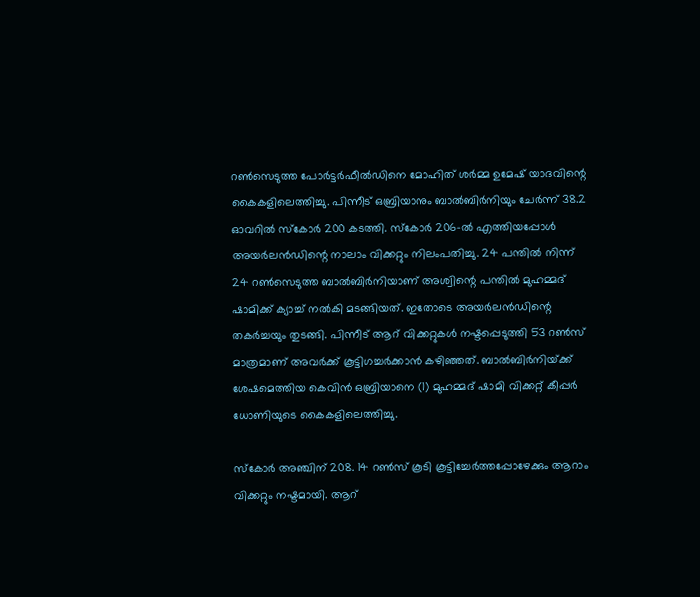റണ്‍സെടുത്ത പോര്‍ട്ടര്‍ഫീല്‍ഡിനെ മോഹിത് ശര്‍മ്മ ഉമേഷ് യാദവിന്റെ കൈകളിലെത്തിച്ചു. പിന്നീട് ഒബ്രിയാനും ബാല്‍ബിര്‍നിയും ചേര്‍ന്ന് 38.2 ഓവറില്‍ സ്‌കോര്‍ 200 കടത്തി. സ്‌കോര്‍ 206-ല്‍ എത്തിയപ്പോള്‍ അയര്‍ലന്‍ഡിന്റെ നാലാം വിക്കറ്റും നിലംപതിച്ചു. 24 പന്തില്‍ നിന്ന് 24 റണ്‍സെടുത്ത ബാല്‍ബിര്‍നിയാണ് അശ്വിന്റെ പന്തില്‍ മുഹമ്മദ് ഷാമിക്ക് ക്യാച്ച് നല്‍കി മടങ്ങിയത്. ഇതോടെ അയര്‍ലന്‍ഡിന്റെ തകര്‍ച്ചയും തുടങ്ങി. പിന്നീട് ആറ് വിക്കറ്റുകള്‍ നഷ്ടപ്പെടുത്തി 53 റണ്‍സ് മാത്രമാണ് അവര്‍ക്ക് കൂട്ടിഗച്ചര്‍ക്കാന്‍ കഴിഞ്ഞത്. ബാല്‍ബിര്‍നിയ്‌ക്ക് ശേഷമെത്തിയ കെവിന്‍ ഒബ്രിയാനെ (1) മുഹമ്മദ് ഷാമി വിക്കറ്റ് കീപ്പര്‍ ധോണിയുടെ കൈകളിലെത്തിച്ചു.

സ്‌കോര്‍ അഞ്ചിന് 208. 14 റണ്‍സ് കൂടി കൂട്ടിച്ചേര്‍ത്തപ്പോഴേക്കും ആറാം വിക്കറ്റും നഷ്ടമായി. ആറ്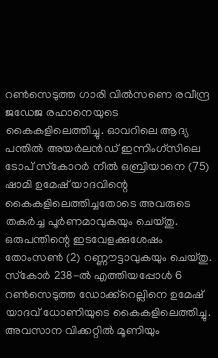റണ്‍സെടുത്ത ഗാരി വില്‍സണെ രവീന്ദ്ര ജഡേജ രഹാനെയുടെ കൈകളിലെത്തിച്ചു. ഓവറിലെ ആദ്യ പന്തില്‍ അയര്‍ലന്‍ഡ് ഇന്നിംഗ്‌സിലെ ടോപ് സ്‌കോറര്‍ നീല്‍ ഒബ്രിയാനെ (75) ഷാമി ഉമേഷ് യാദവിന്റെ കൈകളിലെത്തിച്ചതോടെ അവരുടെ തകര്‍ച്ച പൂര്‍ണമാവുകയും ചെയ്തു. ഒരുപന്തിന്റെ ഇടവേളക്കുശേഷം തോംസണ്‍ (2) റണ്ണൗട്ടാവുകയും ചെയ്തു. സ്‌കോര്‍ 238-ല്‍ എത്തിയപ്പോള്‍ 6 റണ്‍സെടുത്ത ഡോക്ക്‌റെല്ലിനെ ഉമേഷ് യാദവ് ധോണിയുടെ കൈകളിലെത്തിച്ചു. അവസാന വിക്കറ്റില്‍ മൂണിയും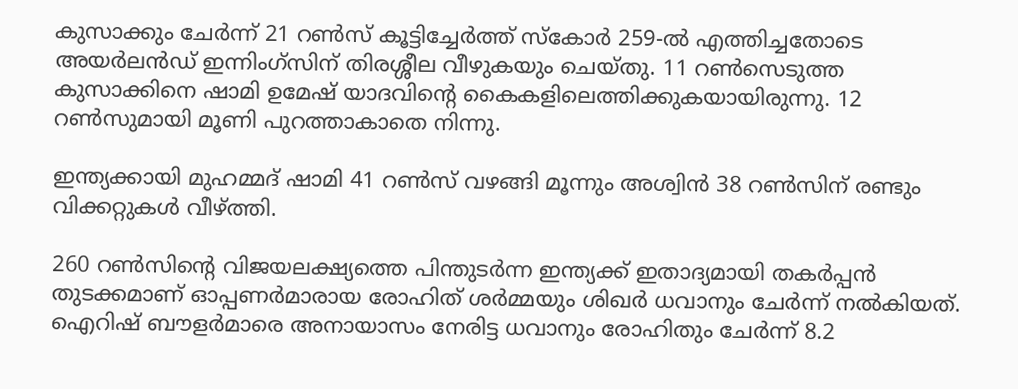കുസാക്കും ചേര്‍ന്ന് 21 റണ്‍സ് കൂട്ടിച്ചേര്‍ത്ത് സ്‌കോര്‍ 259-ല്‍ എത്തിച്ചതോടെ അയര്‍ലന്‍ഡ് ഇന്നിംഗ്‌സിന് തിരശ്ശീല വീഴുകയും ചെയ്തു. 11 റണ്‍സെടുത്ത കുസാക്കിനെ ഷാമി ഉമേഷ് യാദവിന്റെ കൈകളിലെത്തിക്കുകയായിരുന്നു. 12 റണ്‍സുമായി മൂണി പുറത്താകാതെ നിന്നു.

ഇന്ത്യക്കായി മുഹമ്മദ് ഷാമി 41 റണ്‍സ് വഴങ്ങി മൂന്നും അശ്വിന്‍ 38 റണ്‍സിന് രണ്ടും വിക്കറ്റുകള്‍ വീഴ്‌ത്തി.

260 റണ്‍സിന്റെ വിജയലക്ഷ്യത്തെ പിന്തുടര്‍ന്ന ഇന്ത്യക്ക് ഇതാദ്യമായി തകര്‍പ്പന്‍ തുടക്കമാണ് ഓപ്പണര്‍മാരായ രോഹിത് ശര്‍മ്മയും ശിഖര്‍ ധവാനും ചേര്‍ന്ന് നല്‍കിയത്. ഐറിഷ് ബൗളര്‍മാരെ അനായാസം നേരിട്ട ധവാനും രോഹിതും ചേര്‍ന്ന് 8.2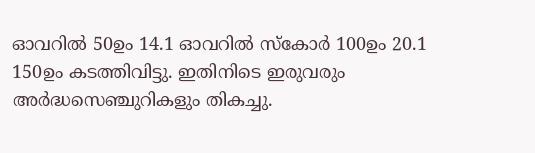ഓവറില്‍ 50ഉം 14.1 ഓവറില്‍ സ്‌കോര്‍ 100ഉം 20.1 150ഉം കടത്തിവിട്ടു. ഇതിനിടെ ഇരുവരും അര്‍ദ്ധസെഞ്ചുറികളും തികച്ചു.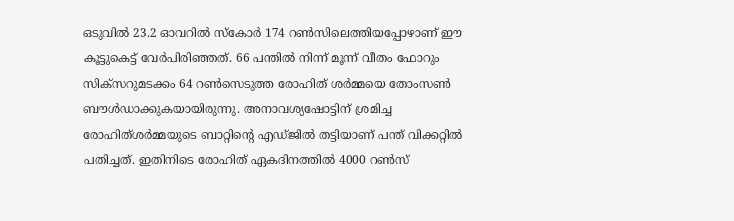ഒടുവില്‍ 23.2 ഓവറില്‍ സ്‌കോര്‍ 174 റണ്‍സിലെത്തിയപ്പോഴാണ് ഈ കൂട്ടുകെട്ട് വേര്‍പിരിഞ്ഞത്. 66 പന്തില്‍ നിന്ന് മൂന്ന് വീതം ഫോറും സിക്‌സറുമടക്കം 64 റണ്‍സെടുത്ത രോഹിത് ശര്‍മ്മയെ തോംസണ്‍ ബൗള്‍ഡാക്കുകയായിരുന്നു. അനാവശ്യഷോട്ടിന് ശ്രമിച്ച രോഹിത്ശര്‍മ്മയുടെ ബാറ്റിന്റെ എഡ്ജില്‍ തട്ടിയാണ് പന്ത് വിക്കറ്റില്‍ പതിച്ചത്. ഇതിനിടെ രോഹിത് ഏകദിനത്തില്‍ 4000 റണ്‍സ്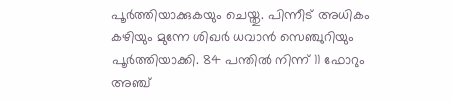പൂര്‍ത്തിയാക്കുകയും ചെയ്തു. പിന്നീട് അധികം കഴിയും മുന്നേ ശിഖര്‍ ധവാന്‍ സെഞ്ചുറിയും പൂര്‍ത്തിയാക്കി. 84 പന്തില്‍ നിന്ന് 11 ഫോറും അഞ്ച്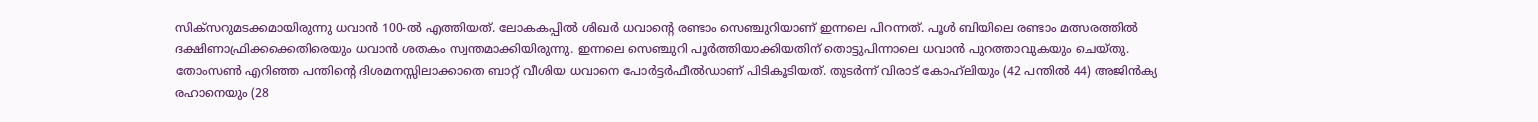സിക്‌സറുമടക്കമായിരുന്നു ധവാന്‍ 100-ല്‍ എത്തിയത്. ലോകകപ്പില്‍ ശിഖര്‍ ധവാന്റെ രണ്ടാം സെഞ്ചുറിയാണ് ഇന്നലെ പിറന്നത്. പൂള്‍ ബിയിലെ രണ്ടാം മത്സരത്തില്‍ ദക്ഷിണാഫ്രിക്കക്കെതിരെയും ധവാന്‍ ശതകം സ്വന്തമാക്കിയിരുന്നു. ഇന്നലെ സെഞ്ചുറി പൂര്‍ത്തിയാക്കിയതിന് തൊട്ടുപിന്നാലെ ധവാന്‍ പുറത്താവുകയും ചെയ്തു. തോംസണ്‍ എറിഞ്ഞ പന്തിന്റെ ദിശമനസ്സിലാക്കാതെ ബാറ്റ് വീശിയ ധവാനെ പോര്‍ട്ടര്‍ഫീല്‍ഡാണ് പിടികൂടിയത്. തുടര്‍ന്ന് വിരാട് കോഹ്‌ലിയും (42 പന്തില്‍ 44) അജിന്‍ക്യ രഹാനെയും (28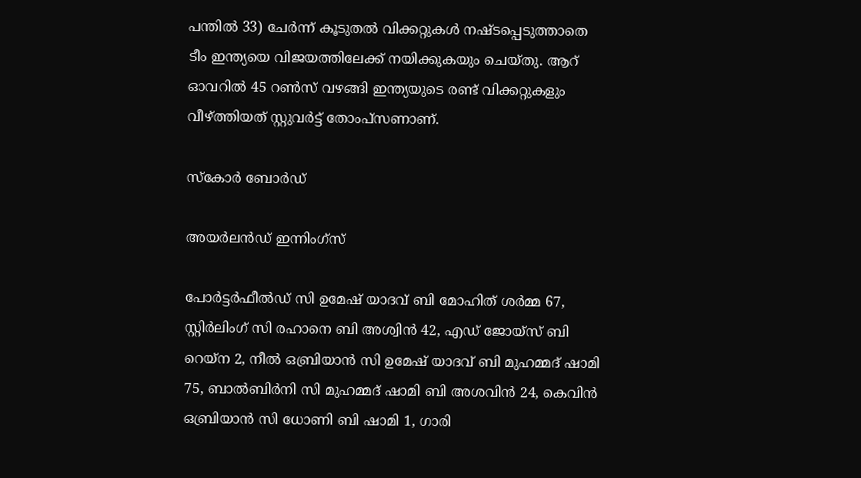പന്തില്‍ 33) ചേര്‍ന്ന് കൂടുതല്‍ വിക്കറ്റുകള്‍ നഷ്ടപ്പെടുത്താതെ ടീം ഇന്ത്യയെ വിജയത്തിലേക്ക് നയിക്കുകയും ചെയ്തു. ആറ് ഓവറില്‍ 45 റണ്‍സ് വഴങ്ങി ഇന്ത്യയുടെ രണ്ട് വിക്കറ്റുകളും വീഴ്‌ത്തിയത് സ്റ്റുവര്‍ട്ട് തോംപ്‌സണാണ്.

സ്‌കോര്‍ ബോര്‍ഡ്

അയര്‍ലന്‍ഡ് ഇന്നിംഗ്‌സ്

പോര്‍ട്ടര്‍ഫീല്‍ഡ് സി ഉമേഷ് യാദവ് ബി മോഹിത് ശര്‍മ്മ 67, സ്റ്റിര്‍ലിംഗ് സി രഹാനെ ബി അശ്വിന്‍ 42, എഡ് ജോയ്‌സ് ബി റെയ്‌ന 2, നീല്‍ ഒബ്രിയാന്‍ സി ഉമേഷ് യാദവ് ബി മുഹമ്മദ് ഷാമി 75, ബാല്‍ബിര്‍നി സി മുഹമ്മദ് ഷാമി ബി അശവിന്‍ 24, കെവിന്‍ ഒബ്രിയാന്‍ സി ധോണി ബി ഷാമി 1, ഗാരി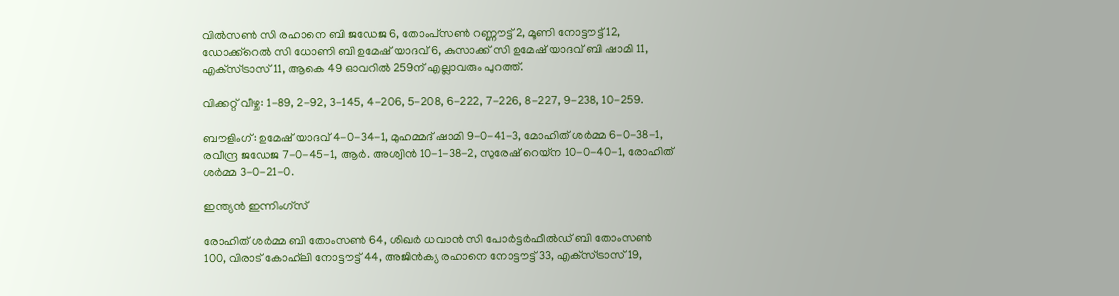വില്‍സണ്‍ സി രഹാനെ ബി ജഡേജ 6, തോംപ്‌സണ്‍ റണ്ണൗട്ട് 2, മൂണി നോട്ടൗട്ട് 12, ഡോക്ക്‌റെല്‍ സി ധോണി ബി ഉമേഷ് യാദവ് 6, കുസാക്ക് സി ഉമേഷ് യാദവ് ബി ഷാമി 11, എക്‌സ്ട്രാസ് 11, ആകെ 49 ഓവറില്‍ 259ന് എല്ലാവരും പുറത്ത്.

വിക്കറ്റ് വീഴ്ച: 1-89, 2-92, 3-145, 4-206, 5-208, 6-222, 7-226, 8-227, 9-238, 10-259.

ബൗളിംഗ്: ഉമേഷ് യാദവ് 4-0-34-1, മുഹമ്മദ് ഷാമി 9-0-41-3, മോഹിത് ശര്‍മ്മ 6-0-38-1, രവീന്ദ്ര ജഡേജ 7-0-45-1, ആര്‍. അശ്വിന്‍ 10-1-38-2, സുരേഷ് റെയ്‌ന 10-0-40-1, രോഹിത് ശര്‍മ്മ 3-0-21-0.

ഇന്ത്യന്‍ ഇന്നിംഗ്‌സ്

രോഹിത് ശര്‍മ്മ ബി തോംസണ്‍ 64, ശിഖര്‍ ധവാന്‍ സി പോര്‍ട്ടര്‍ഫീല്‍ഡ് ബി തോംസണ്‍ 100, വിരാട് കോഹ്‌ലി നോട്ടൗട്ട് 44, അജിന്‍ക്യ രഹാനെ നോട്ടൗട്ട് 33, എക്‌സ്ട്രാസ് 19,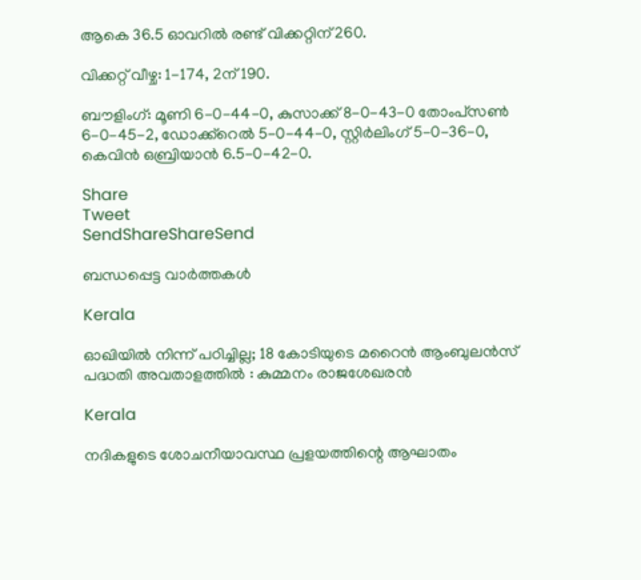ആകെ 36.5 ഓവറില്‍ രണ്ട് വിക്കറ്റിന് 260.

വിക്കറ്റ് വീഴ്ച: 1-174, 2ന് 190.

ബൗളിംഗ്: മൂണി 6-0-44-0, കുസാക്ക് 8-0-43-0 തോംപ്‌സണ്‍ 6-0-45-2, ഡോക്ക്‌റെല്‍ 5-0-44-0, സ്റ്റിര്‍ലിംഗ് 5-0-36-0, കെവിന്‍ ഒബ്രിയാന്‍ 6.5-0-42-0.

Share
Tweet
SendShareShareSend

ബന്ധപ്പെട്ട വാര്‍ത്തകള്‍

Kerala

ഓഖിയിൽ നിന്ന് പഠിച്ചില്ല; 18 കോടിയുടെ മറൈൻ ആംബുലൻസ് പദ്ധതി അവതാളത്തിൽ : കുമ്മനം രാജശേഖരൻ

Kerala

നദികളുടെ ശോചനീയാവസ്ഥ പ്രളയത്തിന്റെ ആഘാതം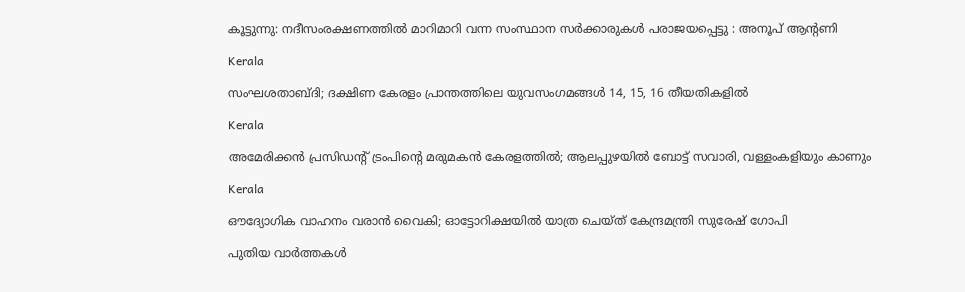കൂട്ടുന്നു: നദീസംരക്ഷണത്തിൽ മാറിമാറി വന്ന സംസ്ഥാന സർക്കാരുകൾ പരാജയപ്പെട്ടു : അനൂപ് ആന്റണി

Kerala

സംഘശതാബ്ദി; ദക്ഷിണ കേരളം പ്രാന്തത്തിലെ യുവസംഗമങ്ങള്‍ 14, 15, 16 തീയതികളില്‍

Kerala

അമേരിക്കൻ പ്രസിഡന്റ് ട്രംപിന്റെ മരുമകൻ കേരളത്തിൽ; ആലപ്പുഴയിൽ ബോട്ട് സവാരി, വള്ളംകളിയും കാണും

Kerala

ഔദ്യോഗിക വാഹനം വരാൻ വൈകി; ഓട്ടോറിക്ഷയിൽ യാത്ര ചെയ്ത് കേന്ദ്രമന്ത്രി സുരേഷ് ഗോപി

പുതിയ വാര്‍ത്തകള്‍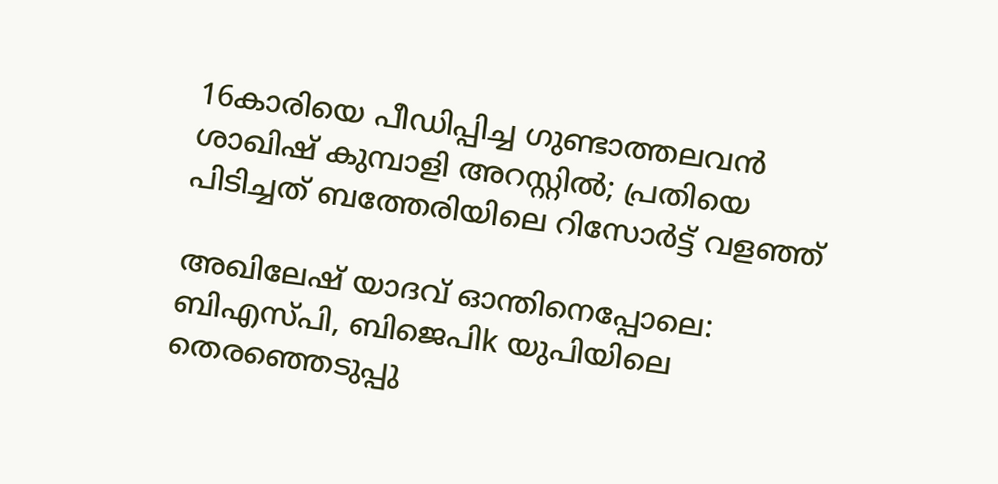16കാരിയെ പീഡിപ്പിച്ച ഗുണ്ടാത്തലവൻ ശാഖിഷ് കുമ്പാളി അറസ്റ്റിൽ; പ്രതിയെ പിടിച്ചത് ബത്തേരിയിലെ റിസോർട്ട് വളഞ്ഞ്

അഖിലേഷ് യാദവ് ഓന്തിനെപ്പോലെ: ബിഎസ്പി, ബിജെപിk യുപിയിലെ തെരഞ്ഞെടുപ്പു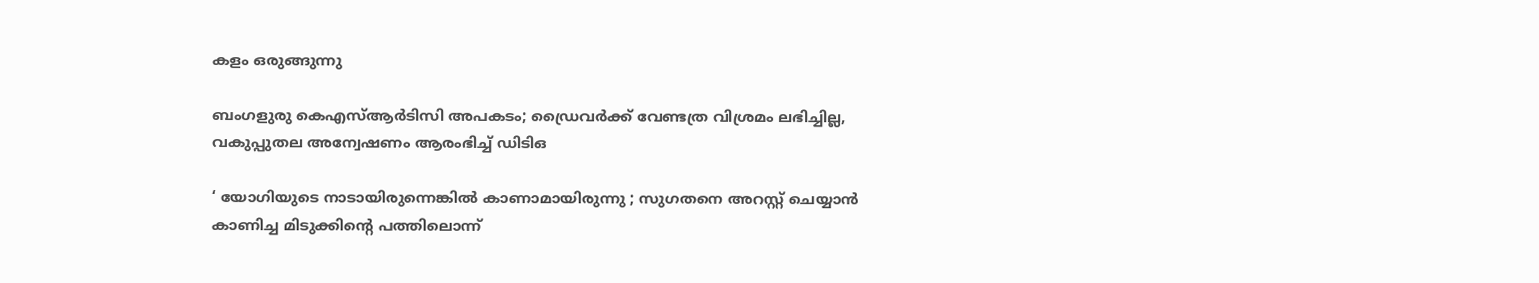കളം ഒരുങ്ങുന്നു

ബംഗളുരു കെഎസ്ആർടിസി അപകടം; ഡ്രൈവർക്ക് വേണ്ടത്ര വിശ്രമം ലഭിച്ചില്ല, വകുപ്പുതല അന്വേഷണം ആരംഭിച്ച് ഡിടിഒ

‘ യോഗിയുടെ നാടായിരുന്നെങ്കിൽ കാണാമായിരുന്നു ; സുഗതനെ അറസ്റ്റ് ചെയ്യാൻ കാണിച്ച മിടുക്കിന്റെ പത്തിലൊന്ന്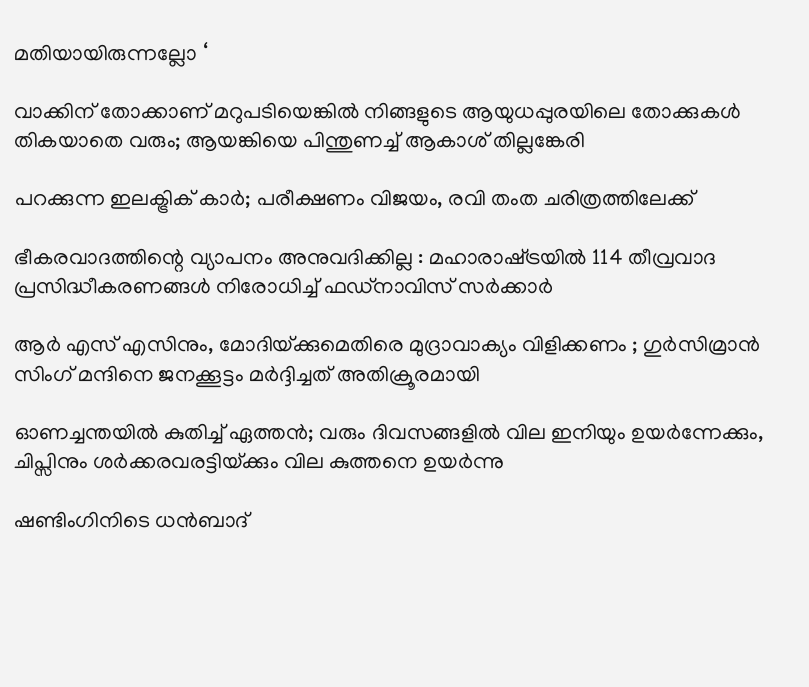മതിയായിരുന്നല്ലോ ‘

വാക്കിന് തോക്കാണ് മറുപടിയെങ്കിൽ നിങ്ങളുടെ ആയുധപ്പുരയിലെ തോക്കുകൾ തികയാതെ വരും; ആയങ്കിയെ പിന്തുണച്ച് ആകാശ് തില്ലങ്കേരി

പറക്കുന്ന ഇലക്ട്രിക് കാർ; പരീക്ഷണം വിജയം, രവി തംത ചരിത്രത്തിലേക്ക്

ഭീകരവാദത്തിന്റെ വ്യാപനം അനുവദിക്കില്ല : മഹാരാഷ്‌ട്രയിൽ 114 തീവ്രവാദ പ്രസിദ്ധീകരണങ്ങൾ നിരോധിച്ച് ഫഡ്‌നാവിസ് സർക്കാർ

ആർ എസ് എസിനും, മോദിയ്‌ക്കുമെതിരെ മുദ്രാവാക്യം വിളിക്കണം ; ഗുർസിമ്രാൻ സിംഗ് മന്ദിനെ ജനക്കൂട്ടം മർദ്ദിച്ചത് അതിക്രൂരമായി

ഓണച്ചന്തയില്‍ കുതിച്ച് ഏത്തന്‍; വരും ദിവസങ്ങളില്‍ വില ഇനിയും ഉയര്‍ന്നേക്കും, ചിപ്സിനും ശര്‍ക്കരവരട്ടിയ്‌ക്കും വില കുത്തനെ ഉയർന്നു

ഷണ്ടിംഗിനിടെ ധൻബാദ്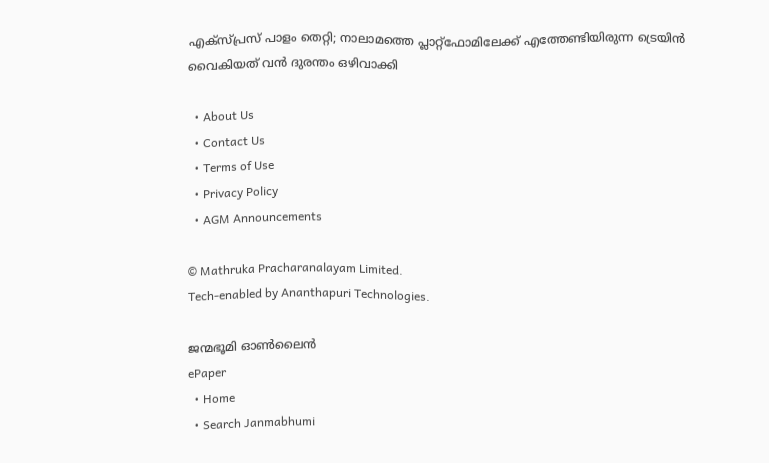എക്‌സ്പ്രസ് പാളം തെറ്റി; നാലാമത്തെ പ്ലാറ്റ്ഫോമിലേക്ക് എത്തേണ്ടിയിരുന്ന ട്രെയിൻ വൈകിയത് വൻ ദുരന്തം ഒഴിവാക്കി

  • About Us
  • Contact Us
  • Terms of Use
  • Privacy Policy
  • AGM Announcements

© Mathruka Pracharanalayam Limited.
Tech-enabled by Ananthapuri Technologies.

ജന്മഭൂമി ഓണ്‍ലൈന്‍
ePaper
  • Home
  • Search Janmabhumi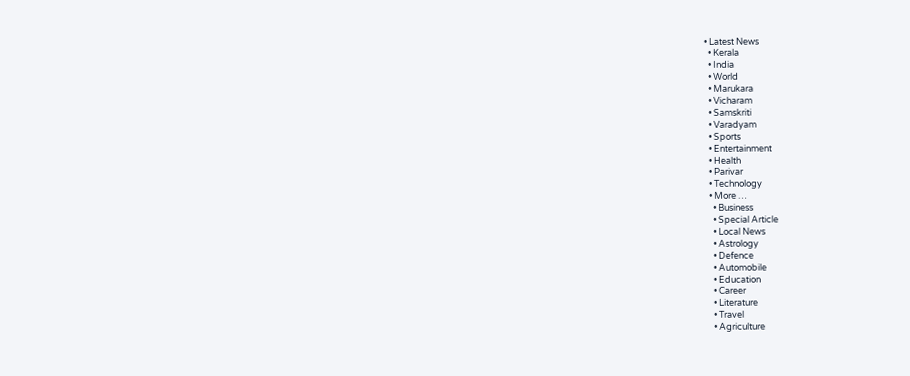• Latest News
  • Kerala
  • India
  • World
  • Marukara
  • Vicharam
  • Samskriti
  • Varadyam
  • Sports
  • Entertainment
  • Health
  • Parivar
  • Technology
  • More …
    • Business
    • Special Article
    • Local News
    • Astrology
    • Defence
    • Automobile
    • Education
    • Career
    • Literature
    • Travel
    • Agriculture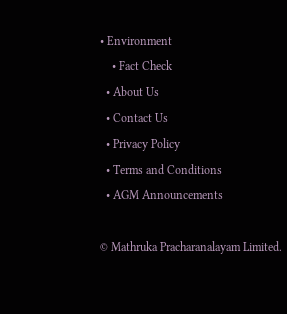• Environment
    • Fact Check
  • About Us
  • Contact Us
  • Privacy Policy
  • Terms and Conditions
  • AGM Announcements

© Mathruka Pracharanalayam Limited.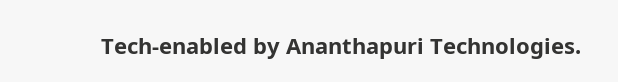Tech-enabled by Ananthapuri Technologies.